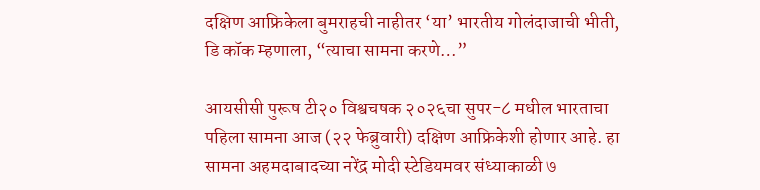दक्षिण आफ्रिकेला बुमराहची नाहीतर ‘या’ भारतीय गोलंदाजाची भीती, डि कॉक म्हणाला, “त्याचा सामना करणे…”

आयसीसी पुरूष टी२० विश्वचषक २०२६चा सुपर-८ मधील भारताचा पहिला सामना आज (२२ फेब्रुवारी) दक्षिण आफ्रिकेशी होणार आहे. हा सामना अहमदाबादच्या नरेंद्र मोदी स्टेडियमवर संध्याकाळी ७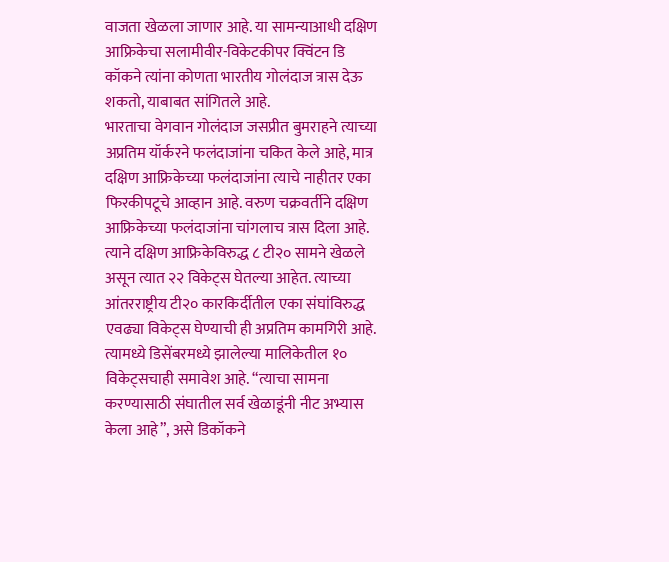वाजता खेळला जाणार आहे. या सामन्याआधी दक्षिण आफ्रिकेचा सलामीवीर-विकेटकीपर क्विंटन डि कॉकने त्यांना कोणता भारतीय गोलंदाज त्रास देऊ शकतो, याबाबत सांगितले आहे.
भारताचा वेगवान गोलंदाज जसप्रीत बुमराहने त्याच्या अप्रतिम यॉर्करने फलंदाजांना चकित केले आहे, मात्र दक्षिण आफ्रिकेच्या फलंदाजांना त्याचे नाहीतर एका फिरकीपटूचे आव्हान आहे. वरुण चक्रवर्तीने दक्षिण आफ्रिकेच्या फलंदाजांना चांगलाच त्रास दिला आहे. त्याने दक्षिण आफ्रिकेविरुद्ध ८ टी२० सामने खेळले असून त्यात २२ विकेट्स घेतल्या आहेत. त्याच्या आंतरराष्ट्रीय टी२० कारकिर्दीतील एका संघांविरुद्ध एवढ्या विकेट्स घेण्याची ही अप्रतिम कामगिरी आहे. त्यामध्ये डिसेंबरमध्ये झालेल्या मालिकेतील १० विकेट्सचाही समावेश आहे. “त्याचा सामना करण्यासाठी संघातील सर्व खेळाडूंनी नीट अभ्यास केला आहे”, असे डिकॉकने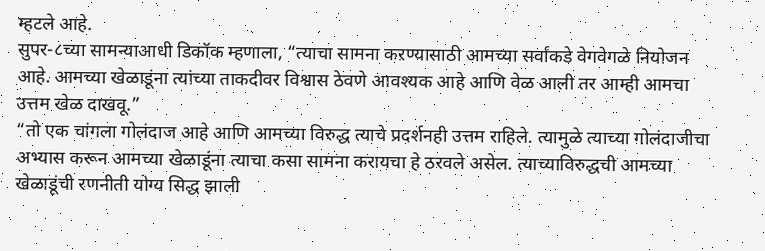म्हटले आहे.
सुपर-८च्या सामन्याआधी डिकॉक म्हणाला, “त्याचा सामना कऱण्यासाठी आमच्या सर्वांकडे वेगवेगळे नियोजन आहे. आमच्या खेळाडूंना त्यांच्या ताकदीवर विश्वास ठेवणे आवश्यक आहे आणि वेळ आली तर आम्ही आमचा उत्तम खेळ दाखवू.”
“तो एक चांगला गोलंदाज आहे आणि आमच्या विरुद्ध त्याचे प्रदर्शनही उत्तम राहिले. त्यामुळे त्याच्या गोलंदाजीचा अभ्यास करून आमच्या खेळाडूंना त्याचा कसा सामना करायचा हे ठरवले असेल. त्याच्याविरुद्धची आमच्या खेळाडूंची रणनीती योग्य सिद्ध झाली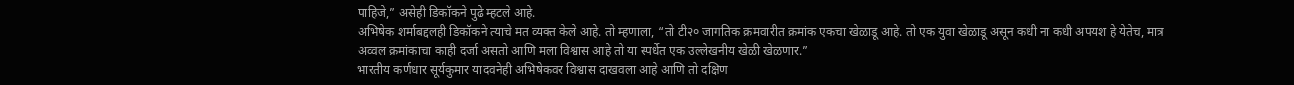पाहिजे,” असेही डिकॉकने पुढे म्हटले आहे.
अभिषेक शर्माबद्दलही डिकॉकने त्याचे मत व्यक्त केले आहे. तो म्हणाला, “तो टी२० जागतिक क्रमवारीत क्रमांक एकचा खेळाडू आहे. तो एक युवा खेळाडू असून कधी ना कधी अपयश हे येतेच, मात्र अव्वल क्रमांकाचा काही दर्जा असतो आणि मला विश्वास आहे तो या स्पर्धेत एक उल्लेखनीय खेळी खेळणार.”
भारतीय कर्णधार सूर्यकुमार यादवनेही अभिषेकवर विश्वास दाखवला आहे आणि तो दक्षिण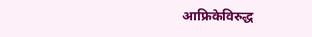आफ्रिकेविरुद्ध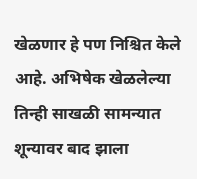खेळणार हे पण निश्चित केले आहे. अभिषेक खेळलेल्या तिन्ही साखळी सामन्यात शून्यावर बाद झाला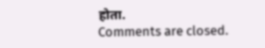होता.
Comments are closed.